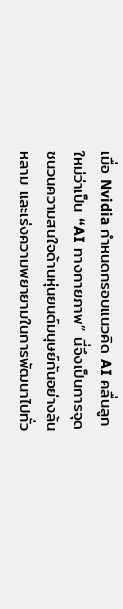เมื่อ Nvidia กำหนดกรอบแนวคิด AI คลื่นลูกใหม่ว่าเป็น “AI ทางกายภาพ” นี่จึงเป็นการจุดชนวนความสนใจด้านหุ่นยนต์มนุษย์กันอย่างล้นหลาม และเร่งความพยายามในการพัฒนาไปทั่ว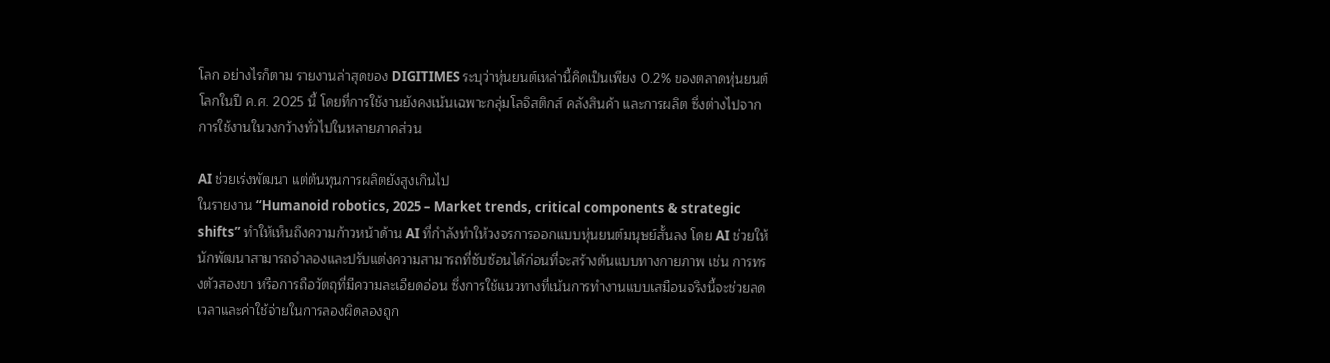โลก อย่างไรก็ตาม รายงานล่าสุดของ DIGITIMES ระบุว่าหุ่นยนต์เหล่านี้คิดเป็นเพียง 0.2% ของตลาดหุ่นยนต์โลกในปี ค.ศ. 2025 นี้ โดยที่การใช้งานยังคงเน้นเฉพาะกลุ่มโลจิสติกส์ คลังสินค้า และการผลิต ซึ่งต่างไปจากการใช้งานในวงกว้างทั่วไปในหลายภาคส่วน

AI ช่วยเร่งพัฒนา แต่ต้นทุนการผลิตยังสูงเกินไป
ในรายงาน “Humanoid robotics, 2025 – Market trends, critical components & strategic shifts” ทำให้เห็นถึงความก้าวหน้าด้าน AI ที่กำลังทำให้วงจรการออกแบบหุ่นยนต์มนุษย์สั้นลง โดย AI ช่วยให้นักพัฒนาสามารถจำลองและปรับแต่งความสามารถที่ซับซ้อนได้ก่อนที่จะสร้างต้นแบบทางกายภาพ เช่น การทรงตัวสองขา หรือการถือวัตถุที่มีความละเอียดอ่อน ซึ่งการใช้แนวทางที่เน้นการทำงานแบบเสมือนจริงนี้จะช่วยลดเวลาและค่าใช้จ่ายในการลองผิดลองถูก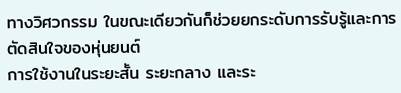ทางวิศวกรรม ในขณะเดียวกันก็ช่วยยกระดับการรับรู้และการตัดสินใจของหุ่นยนต์
การใช้งานในระยะสั้น ระยะกลาง และระ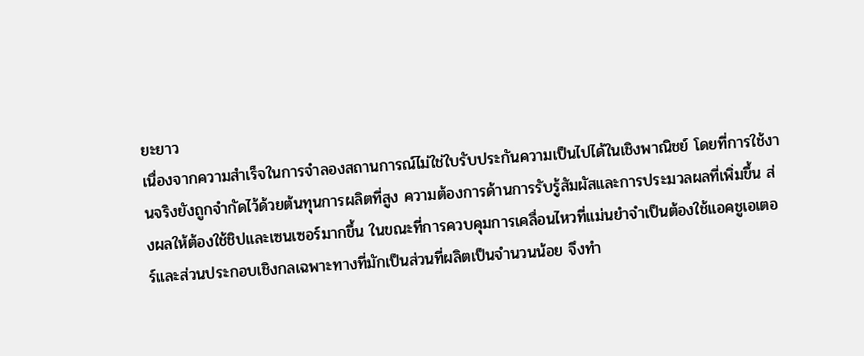ยะยาว
เนื่องจากความสำเร็จในการจำลองสถานการณ์ไม่ใช่ใบรับประกันความเป็นไปได้ในเชิงพาณิชย์ โดยที่การใช้งานจริงยังถูกจำกัดไว้ด้วยต้นทุนการผลิตที่สูง ความต้องการด้านการรับรู้สัมผัสและการประมวลผลที่เพิ่มขึ้น ส่งผลให้ต้องใช้ชิปและเซนเซอร์มากขึ้น ในขณะที่การควบคุมการเคลื่อนไหวที่แม่นยำจำเป็นต้องใช้แอคชูเอเตอร์และส่วนประกอบเชิงกลเฉพาะทางที่มักเป็นส่วนที่ผลิตเป็นจำนวนน้อย จึงทำ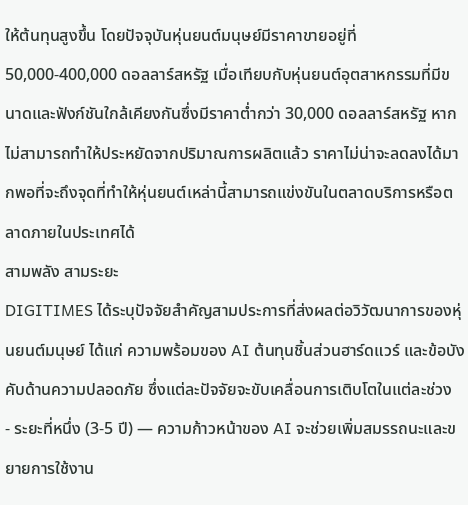ให้ต้นทุนสูงขึ้น โดยปัจจุบันหุ่นยนต์มนุษย์มีราคาขายอยู่ที่ 50,000-400,000 ดอลลาร์สหรัฐ เมื่อเทียบกับหุ่นยนต์อุตสาหกรรมที่มีขนาดและฟังก์ชันใกล้เคียงกันซึ่งมีราคาต่ำกว่า 30,000 ดอลลาร์สหรัฐ หากไม่สามารถทำให้ประหยัดจากปริมาณการผลิตแล้ว ราคาไม่น่าจะลดลงได้มากพอที่จะถึงจุดที่ทำให้หุ่นยนต์เหล่านี้สามารถแข่งขันในตลาดบริการหรือตลาดภายในประเทศได้
สามพลัง สามระยะ
DIGITIMES ได้ระบุปัจจัยสำคัญสามประการที่ส่งผลต่อวิวัฒนาการของหุ่นยนต์มนุษย์ ได้แก่ ความพร้อมของ AI ต้นทุนชิ้นส่วนฮาร์ดแวร์ และข้อบังคับด้านความปลอดภัย ซึ่งแต่ละปัจจัยจะขับเคลื่อนการเติบโตในแต่ละช่วง
- ระยะที่หนึ่ง (3-5 ปี) — ความก้าวหน้าของ AI จะช่วยเพิ่มสมรรถนะและขยายการใช้งาน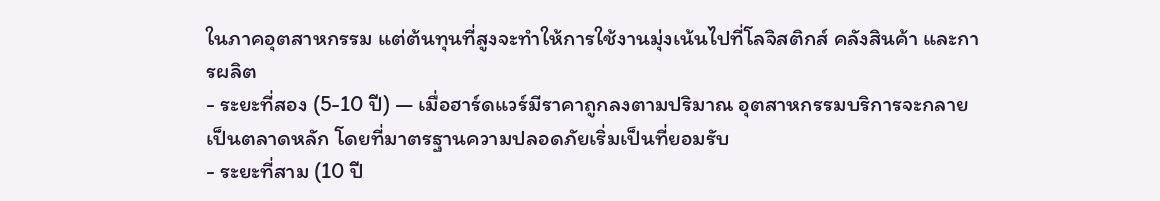ในภาคอุตสาหกรรม แต่ต้นทุนที่สูงจะทำให้การใช้งานมุ่งเน้นไปที่โลจิสติกส์ คลังสินค้า และการผลิต
- ระยะที่สอง (5-10 ปี) — เมื่อฮาร์ดแวร์มีราคาถูกลงตามปริมาณ อุตสาหกรรมบริการจะกลายเป็นตลาดหลัก โดยที่มาตรฐานความปลอดภัยเริ่มเป็นที่ยอมรับ
- ระยะที่สาม (10 ปี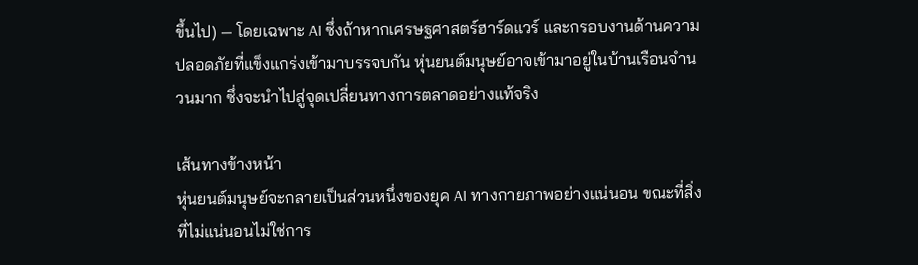ขึ้นไป) — โดยเฉพาะ AI ซึ่งถ้าหากเศรษฐศาสตร์ฮาร์ดแวร์ และกรอบงานด้านความปลอดภัยที่แข็งแกร่งเข้ามาบรรจบกัน หุ่นยนต์มนุษย์อาจเข้ามาอยู่ในบ้านเรือนจำนวนมาก ซึ่งจะนำไปสู่จุดเปลี่ยนทางการตลาดอย่างแท้จริง

เส้นทางข้างหน้า
หุ่นยนต์มนุษย์จะกลายเป็นส่วนหนึ่งของยุค AI ทางกายภาพอย่างแน่นอน ขณะที่สิ่งที่ไม่แน่นอนไม่ใช่การ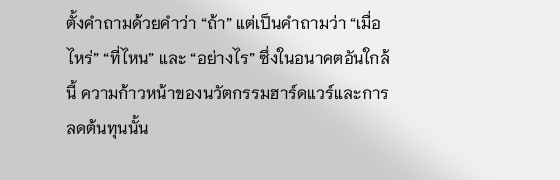ตั้งคำถามด้วยคำว่า “ถ้า” แต่เป็นคำถามว่า “เมื่อไหร่” “ที่ไหน” และ “อย่างไร” ซึ่งในอนาคตอันใกล้นี้ ความก้าวหน้าของนวัตกรรมฮาร์ดแวร์และการลดต้นทุนนั้น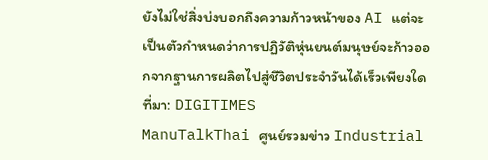ยังไม่ใช่สิ่งบ่งบอกถึงความก้าวหน้าของ AI แต่จะเป็นตัวกำหนดว่าการปฏิวัติหุ่นยนต์มนุษย์จะก้าวออกจากฐานการผลิตไปสู่ชีวิตประจำวันได้เร็วเพียงใด
ที่มา: DIGITIMES
ManuTalkThai ศูนย์รวมข่าว Industrial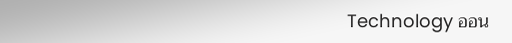Technology ออน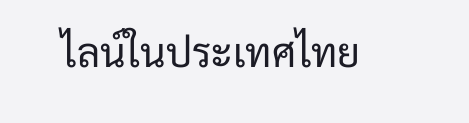ไลน์ในประเทศไทย